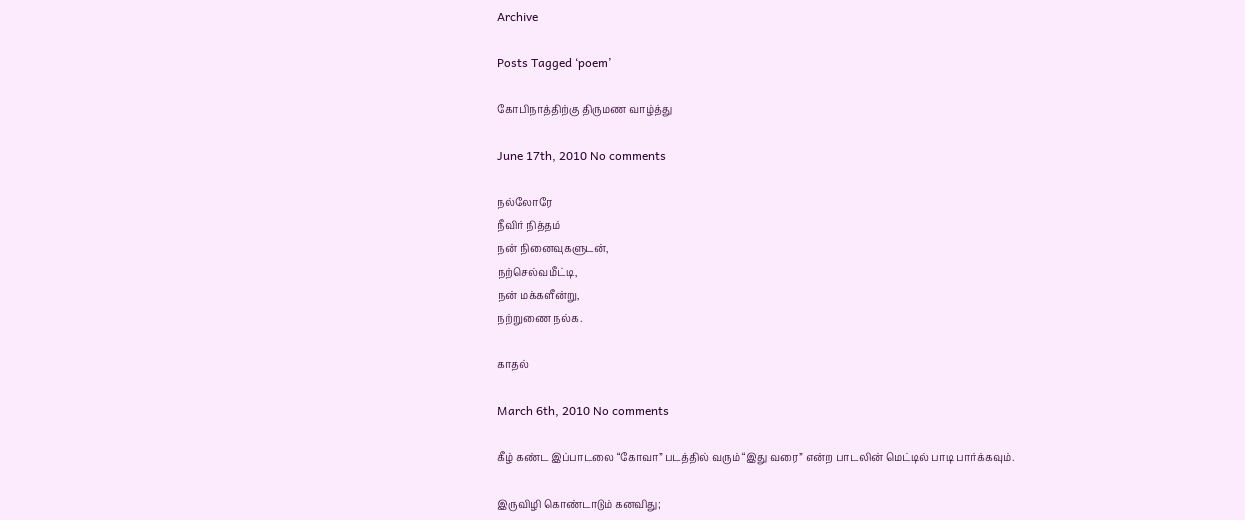Archive

Posts Tagged ‘poem’

கோபிநாத்திற்கு திருமண வாழ்த்து

June 17th, 2010 No comments

நல்லோரே
நீவிர் நித்தம்
நன் நினைவுகளுடன்,
நற்செல்வமீட்டி,
நன் மக்களீன்று,
நற்றுணை நல்க.

காதல்

March 6th, 2010 No comments

கீழ் கண்ட இப்பாடலை “கோவா” படத்தில் வரும் “இது வரை” என்ற பாடலின் மெட்டில் பாடி பார்க்கவும்.

இருவிழி கொண்டாடும் கனவிது;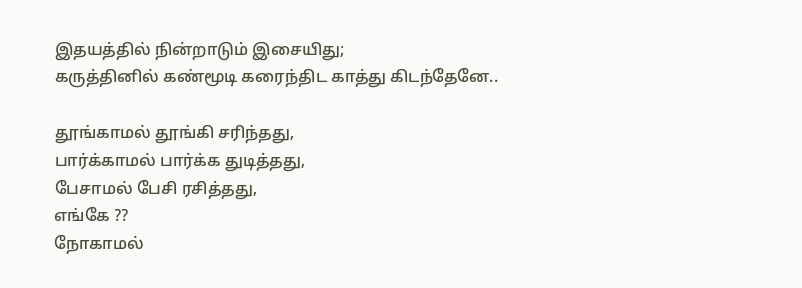இதயத்தில் நின்றாடும் இசையிது;
கருத்தினில் கண்மூடி கரைந்திட காத்து கிடந்தேனே..

தூங்காமல் தூங்கி சரிந்தது,
பார்க்காமல் பார்க்க துடித்தது,
பேசாமல் பேசி ரசித்தது,
எங்கே ??
நோகாமல்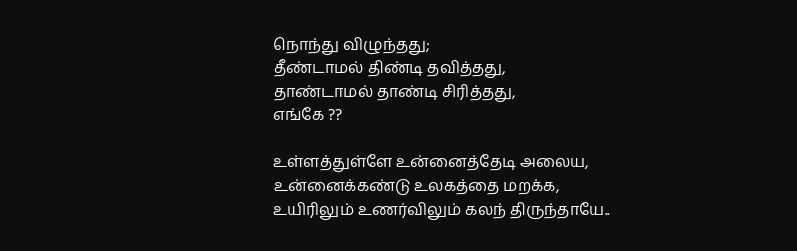நொந்து விழுந்தது;
தீண்டாமல் திண்டி தவித்தது,
தாண்டாமல் தாண்டி சிரித்தது,
எங்கே ??

உள்ளத்துள்ளே உன்னைத்தேடி அலைய,
உன்னைக்கண்டு உலகத்தை மறக்க,
உயிரிலும் உணர்விலும் கலந் திருந்தாயே..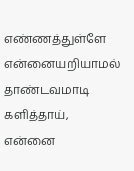எண்ணத்துள்ளே என்னையறியாமல் தாண்டவமாடி களித்தாய்,
என்னை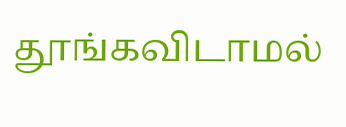தூங்கவிடாமல்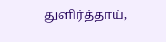துளிர்த்தாய்,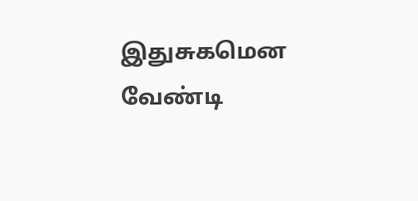இதுசுகமென வேண்டி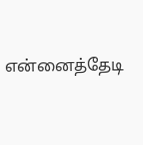என்னைத்தேடி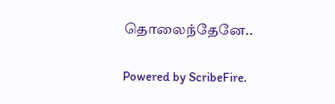தொலைந்தேனே..

Powered by ScribeFire.